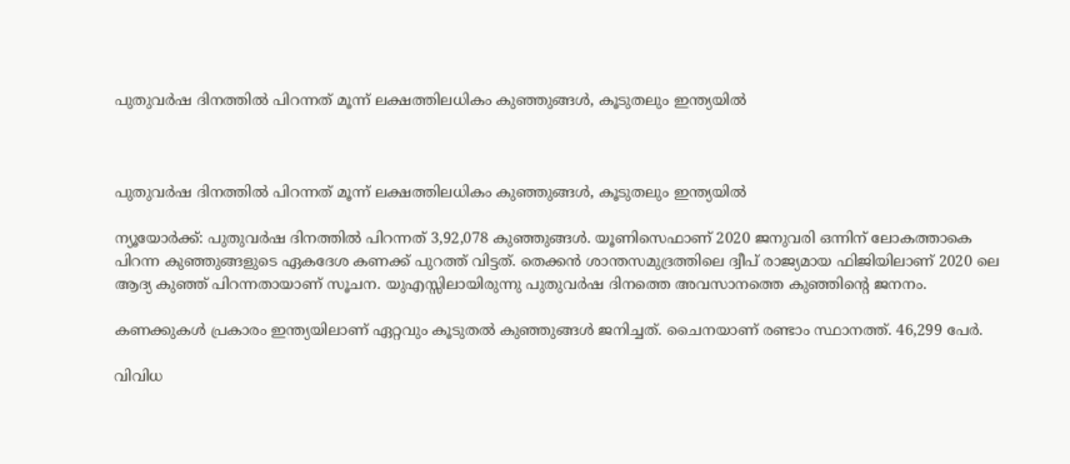പുതുവര്‍ഷ ദിനത്തില്‍ പിറന്നത് മൂന്ന് ലക്ഷത്തിലധികം കുഞ്ഞുങ്ങള്‍, കൂടുതലും ഇന്ത്യയില്‍



പുതുവര്‍ഷ ദിനത്തില്‍ പിറന്നത് മൂന്ന് ലക്ഷത്തിലധികം കുഞ്ഞുങ്ങള്‍, കൂടുതലും ഇന്ത്യയില്‍

ന്യൂയോര്‍ക്ക്: പുതുവര്‍ഷ ദിനത്തില്‍ പിറന്നത് 3,92,078 കുഞ്ഞുങ്ങള്‍. യൂണിസെഫാണ് 2020 ജനുവരി ഒന്നിന് ലോകത്താകെ പിറന്ന കുഞ്ഞുങ്ങളുടെ ഏകദേശ കണക്ക് പുറത്ത് വിട്ടത്. തെക്കന്‍ ശാന്തസമുദ്രത്തിലെ ദ്വീപ് രാജ്യമായ ഫിജിയിലാണ് 2020 ലെ ആദ്യ കുഞ്ഞ് പിറന്നതായാണ് സൂചന. യുഎസ്സിലായിരുന്നു പുതുവര്‍ഷ ദിനത്തെ അവസാനത്തെ കുഞ്ഞിന്റെ ജനനം.

കണക്കുകള്‍ പ്രകാരം ഇന്ത്യയിലാണ് ഏറ്റവും കൂടുതല്‍ കുഞ്ഞുങ്ങള്‍ ജനിച്ചത്. ചൈനയാണ് രണ്ടാം സ്ഥാനത്ത്. 46,299 പേര്‍.

വിവിധ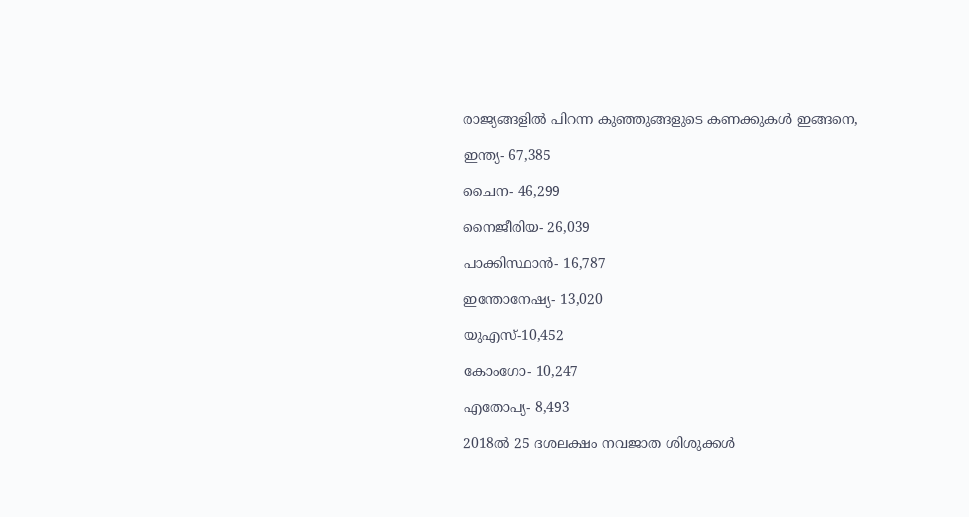രാജ്യങ്ങളില്‍ പിറന്ന കുഞ്ഞുങ്ങളുടെ കണക്കുകള്‍ ഇങ്ങനെ,

ഇന്ത്യ- 67,385

ചൈന- 46,299

നൈജീരിയ- 26,039

പാക്കിസ്ഥാന്‍- 16,787

ഇന്തോനേഷ്യ- 13,020

യുഎസ്-10,452

കോംഗോ- 10,247

എതോപ്യ- 8,493

2018ല്‍ 25 ദശലക്ഷം നവജാത ശിശുക്കള്‍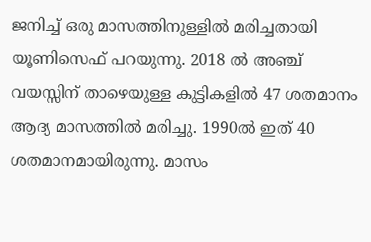ജനിച്ച്‌ ഒരു മാസത്തിനുള്ളില്‍ മരിച്ചതായി യൂണിസെഫ് പറയുന്നു. 2018 ല്‍ അഞ്ച് വയസ്സിന് താഴെയുള്ള കുട്ടികളില്‍ 47 ശതമാനം ആദ്യ മാസത്തില്‍ മരിച്ചു. 1990ല്‍ ഇത് 40 ശതമാനമായിരുന്നു. മാസം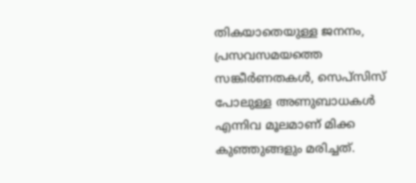തികയാതെയുള്ള ജനനം, പ്രസവസമയത്തെ സങ്കീര്‍ണതകള്‍, സെപ്‌സിസ് പോലുള്ള അണുബാധകള്‍ എന്നിവ മൂലമാണ് മിക്ക കുഞ്ഞുങ്ങളും മരിച്ചത്.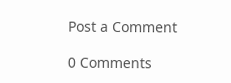Post a Comment

0 Comments